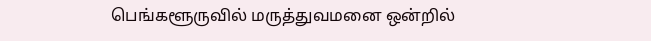பெங்களூருவில் மருத்துவமனை ஒன்றில்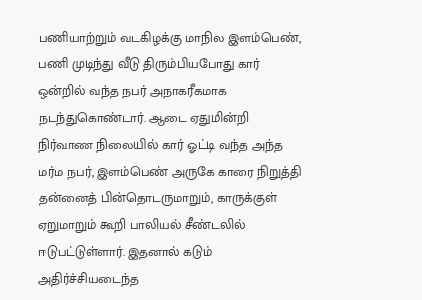பணியாற்றும் வடகிழக்கு மாநில இளம்பெண், பணி முடிந்து வீடு திரும்பியபோது கார் ஒன்றில் வந்த நபர் அநாகரீகமாக நடந்துகொண்டார். ஆடை ஏதுமின்றி நிர்வாண நிலையில் கார் ஓட்டி வந்த அந்த மர்ம நபர், இளம்பெண் அருகே காரை நிறுத்தி தன்னைத் பின்தொடருமாறும், காருக்குள் ஏறுமாறும் கூறி பாலியல் சீண்டலில் ஈடுபட்டுள்ளார். இதனால் கடும் அதிர்ச்சியடைந்த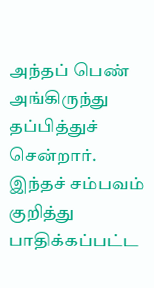அந்தப் பெண் அங்கிருந்து தப்பித்துச் சென்றார்.
இந்தச் சம்பவம் குறித்து பாதிக்கப்பட்ட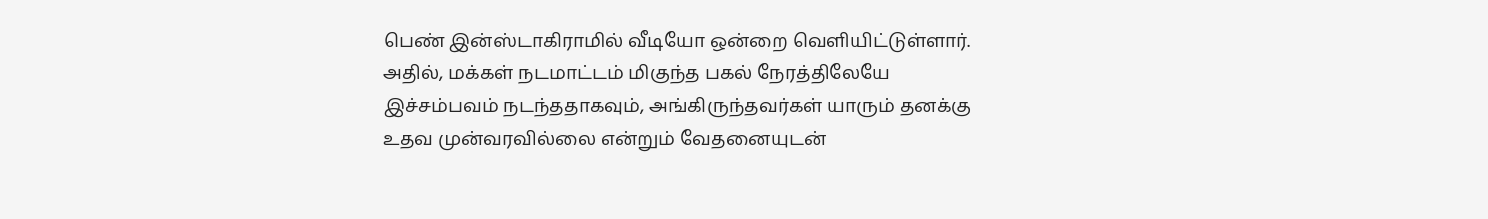பெண் இன்ஸ்டாகிராமில் வீடியோ ஒன்றை வெளியிட்டுள்ளார். அதில், மக்கள் நடமாட்டம் மிகுந்த பகல் நேரத்திலேயே இச்சம்பவம் நடந்ததாகவும், அங்கிருந்தவர்கள் யாரும் தனக்கு உதவ முன்வரவில்லை என்றும் வேதனையுடன்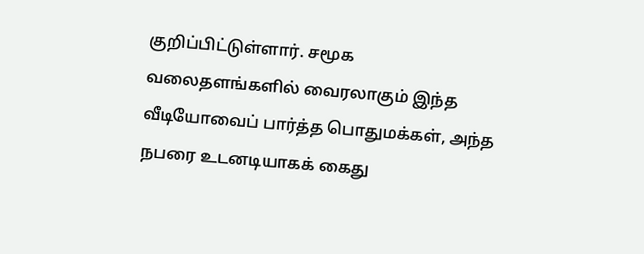குறிப்பிட்டுள்ளார். சமூக வலைதளங்களில் வைரலாகும் இந்த வீடியோவைப் பார்த்த பொதுமக்கள், அந்த நபரை உடனடியாகக் கைது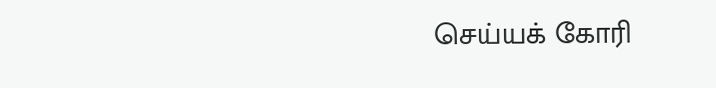செய்யக் கோரி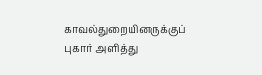காவல்துறையினருக்குப் புகார் அளித்து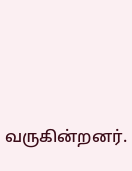வருகின்றனர்.